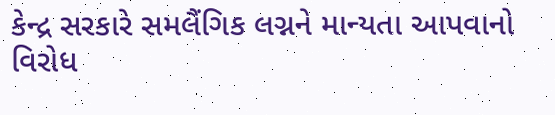કેન્દ્ર સરકારે સમલૈંગિક લગ્નને માન્યતા આપવાનો વિરોધ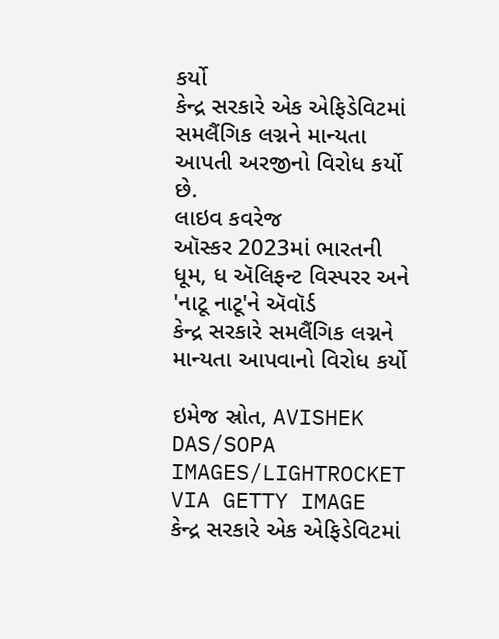કર્યો
કેન્દ્ર સરકારે એક એફિડેવિટમાં સમલૈંગિક લગ્નને માન્યતા આપતી અરજીનો વિરોધ કર્યો છે.
લાઇવ કવરેજ
ઑસ્કર 2023માં ભારતની ધૂમ, ધ ઍલિફન્ટ વિસ્પરર અને 'નાટૂ નાટૂ'ને ઍવૉર્ડ
કેન્દ્ર સરકારે સમલૈંગિક લગ્નને માન્યતા આપવાનો વિરોધ કર્યો

ઇમેજ સ્રોત, AVISHEK DAS/SOPA IMAGES/LIGHTROCKET VIA GETTY IMAGE
કેન્દ્ર સરકારે એક એફિડેવિટમાં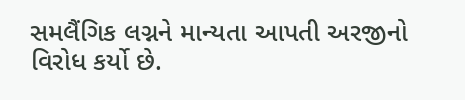સમલૈંગિક લગ્નને માન્યતા આપતી અરજીનો વિરોધ કર્યો છે.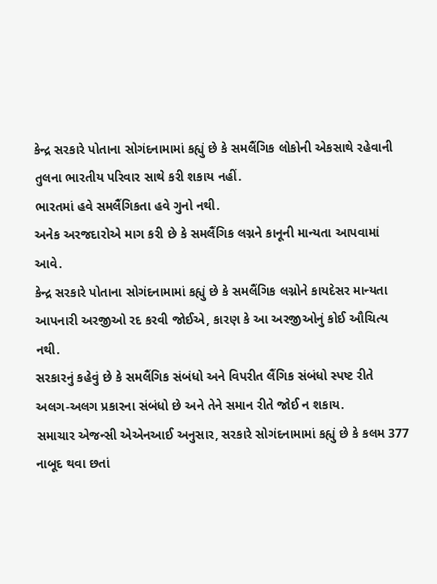કેન્દ્ર સરકારે પોતાના સોગંદનામામાં કહ્યું છે કે સમલૈંગિક લોકોની એકસાથે રહેવાની તુલના ભારતીય પરિવાર સાથે કરી શકાય નહીં.
ભારતમાં હવે સમલૈંગિકતા હવે ગુનો નથી.
અનેક અરજદારોએ માગ કરી છે કે સમલૈંગિક લગ્નને કાનૂની માન્યતા આપવામાં આવે.
કેન્દ્ર સરકારે પોતાના સોગંદનામામાં કહ્યું છે કે સમલૈંગિક લગ્નોને કાયદેસર માન્યતા આપનારી અરજીઓ રદ કરવી જોઈએ, કારણ કે આ અરજીઓનું કોઈ ઔચિત્ય નથી.
સરકારનું કહેવું છે કે સમલૈંગિક સંબંધો અને વિપરીત લૈંગિક સંબંધો સ્પષ્ટ રીતે અલગ-અલગ પ્રકારના સંબંધો છે અને તેને સમાન રીતે જોઈ ન શકાય.
સમાચાર એજન્સી એએનઆઈ અનુસાર, સરકારે સોગંદનામામાં કહ્યું છે કે કલમ 377 નાબૂદ થવા છતાં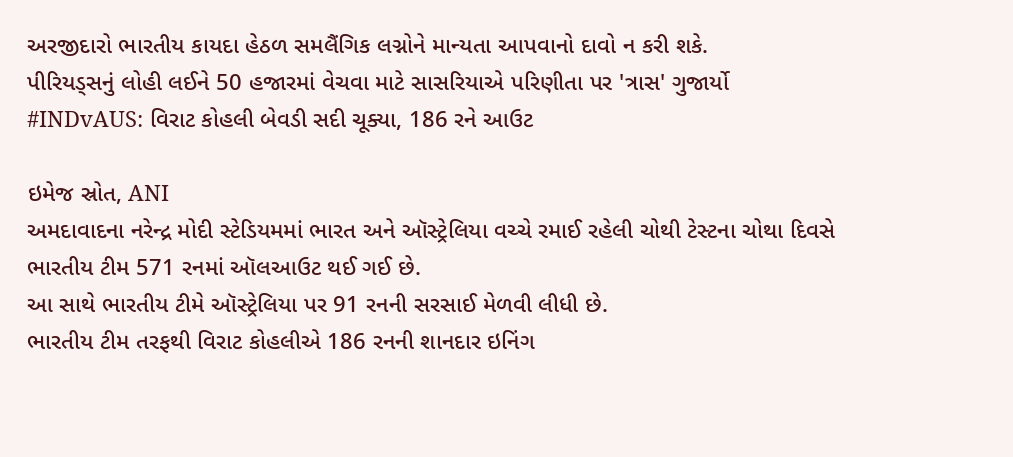અરજીદારો ભારતીય કાયદા હેઠળ સમલૈંગિક લગ્નોને માન્યતા આપવાનો દાવો ન કરી શકે.
પીરિયડ્સનું લોહી લઈને 50 હજારમાં વેચવા માટે સાસરિયાએ પરિણીતા પર 'ત્રાસ' ગુજાર્યો
#INDvAUS: વિરાટ કોહલી બેવડી સદી ચૂક્યા, 186 રને આઉટ

ઇમેજ સ્રોત, ANI
અમદાવાદના નરેન્દ્ર મોદી સ્ટેડિયમમાં ભારત અને ઑસ્ટ્રેલિયા વચ્ચે રમાઈ રહેલી ચોથી ટેસ્ટના ચોથા દિવસે ભારતીય ટીમ 571 રનમાં ઑલઆઉટ થઈ ગઈ છે.
આ સાથે ભારતીય ટીમે ઑસ્ટ્રેલિયા પર 91 રનની સરસાઈ મેળવી લીધી છે.
ભારતીય ટીમ તરફથી વિરાટ કોહલીએ 186 રનની શાનદાર ઇનિંગ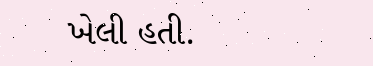ખેલી હતી.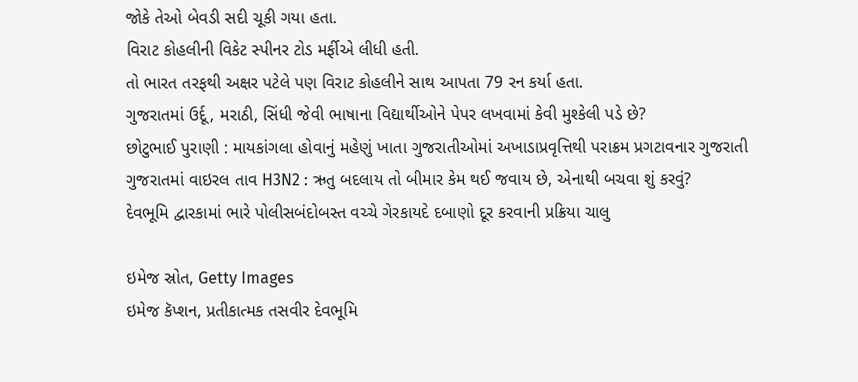જોકે તેઓ બેવડી સદી ચૂકી ગયા હતા.
વિરાટ કોહલીની વિકેટ સ્પીનર ટોડ મર્ફીએ લીધી હતી.
તો ભારત તરફથી અક્ષર પટેલે પણ વિરાટ કોહલીને સાથ આપતા 79 રન કર્યા હતા.
ગુજરાતમાં ઉર્દૂ, મરાઠી, સિંધી જેવી ભાષાના વિદ્યાર્થીઓને પેપર લખવામાં કેવી મુશ્કેલી પડે છે?
છોટુભાઈ પુરાણી : માયકાંગલા હોવાનું મહેણું ખાતા ગુજરાતીઓમાં અખાડાપ્રવૃત્તિથી પરાક્રમ પ્રગટાવનાર ગુજરાતી
ગુજરાતમાં વાઇરલ તાવ H3N2 : ઋતુ બદલાય તો બીમાર કેમ થઈ જવાય છે, એનાથી બચવા શું કરવું?
દેવભૂમિ દ્વારકામાં ભારે પોલીસબંદોબસ્ત વચ્ચે ગેરકાયદે દબાણો દૂર કરવાની પ્રક્રિયા ચાલુ

ઇમેજ સ્રોત, Getty Images
ઇમેજ કૅપ્શન, પ્રતીકાત્મક તસવીર દેવભૂમિ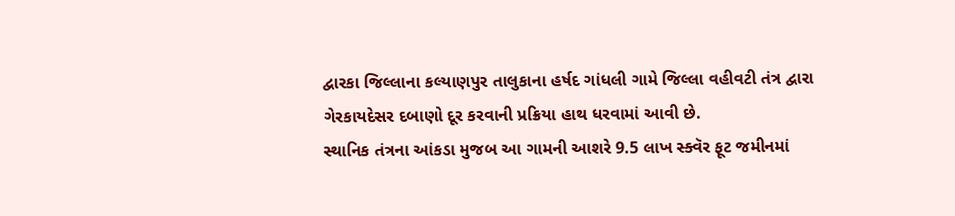દ્વારકા જિલ્લાના કલ્યાણપુર તાલુકાના હર્ષદ ગાંધલી ગામે જિલ્લા વહીવટી તંત્ર દ્વારા ગેરકાયદેસર દબાણો દૂર કરવાની પ્રક્રિયા હાથ ધરવામાં આવી છે.
સ્થાનિક તંત્રના આંકડા મુજબ આ ગામની આશરે 9.5 લાખ સ્ક્વૅર ફૂટ જમીનમાં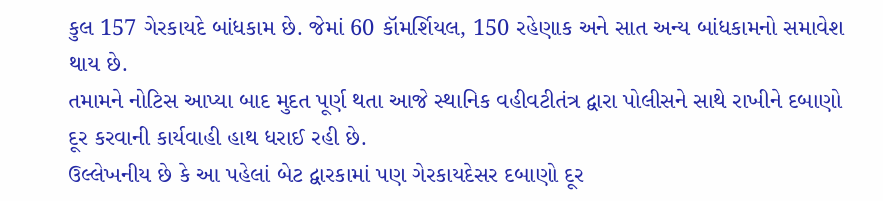કુલ 157 ગેરકાયદે બાંધકામ છે. જેમાં 60 કૉમર્શિયલ, 150 રહેણાક અને સાત અન્ય બાંધકામનો સમાવેશ થાય છે.
તમામને નોટિસ આપ્યા બાદ મુદત પૂર્ણ થતા આજે સ્થાનિક વહીવટીતંત્ર દ્વારા પોલીસને સાથે રાખીને દબાણો દૂર કરવાની કાર્યવાહી હાથ ધરાઈ રહી છે.
ઉલ્લેખનીય છે કે આ પહેલાં બેટ દ્વારકામાં પણ ગેરકાયદેસર દબાણો દૂર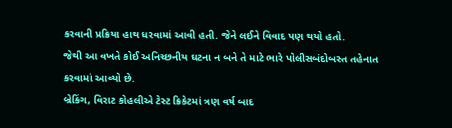કરવાની પ્રક્રિયા હાથ ધરવામાં આવી હતી. જેને લઈને વિવાદ પણ થયો હતો.
જેથી આ વખતે કોઈ અનિચ્છનીય ઘટના ન બને તે માટે ભારે પોલીસબંદોબસ્ત તહેનાત કરવામાં આવ્યો છે.
બ્રેકિંગ, વિરાટ કોહલીએ ટેસ્ટ ક્રિકેટમાં ત્રણ વર્ષ બાદ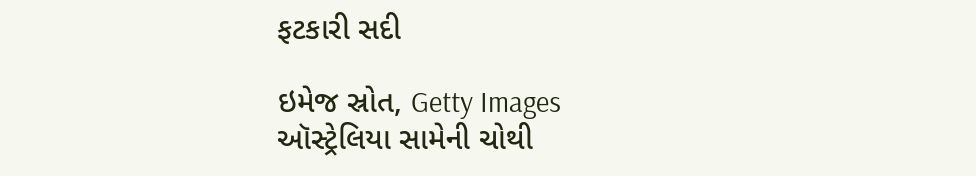ફટકારી સદી

ઇમેજ સ્રોત, Getty Images
ઑસ્ટ્રેલિયા સામેની ચોથી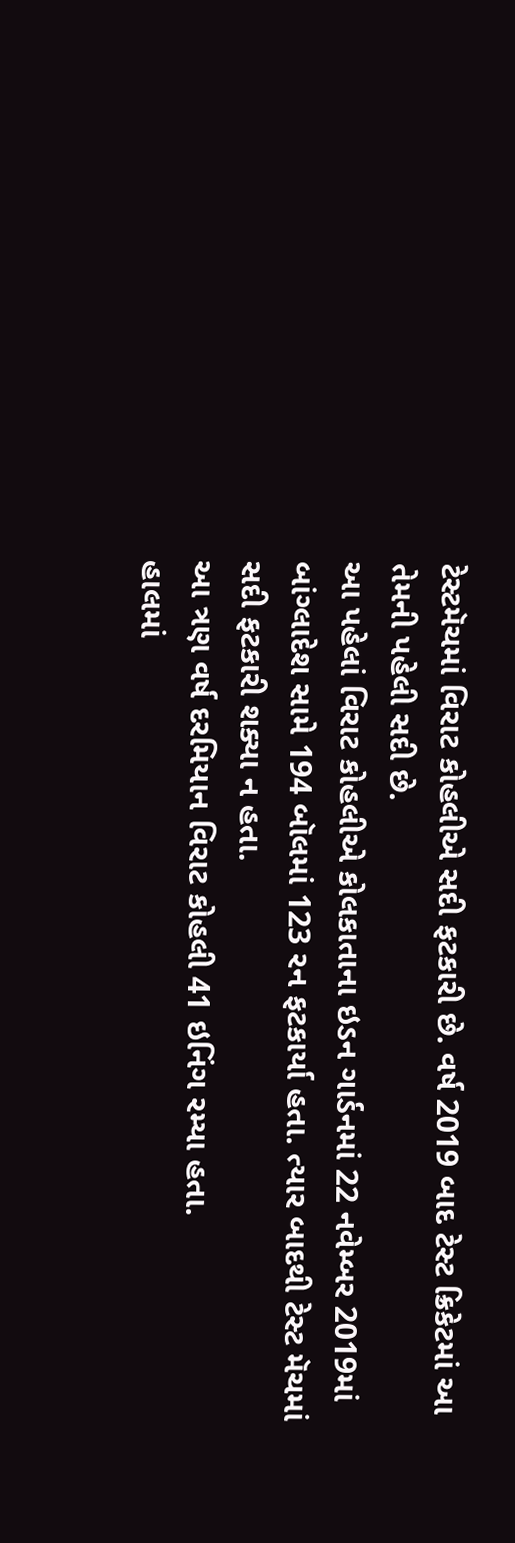ટેસ્ટમૅચમાં વિરાટ કોહલીએ સદી ફટકારી છે. વર્ષ 2019 બાદ ટેસ્ટ ક્રિકેટમાં આ તેમની પહેલી સદી છે.
આ પહેલાં વિરાટ કોહલીએ કોલકાતાના ઇડન ગાર્ડનમાં 22 નવેમ્બર 2019માં બાંગ્લાદેશ સામે 194 બૉલમાં 123 રન ફટકાર્યા હતા. ત્યાર બાદથી ટેસ્ટ મૅચમાં સદી ફટકારી શક્યા ન હતા.
આ ત્રણ વર્ષ દરમિયાન વિરાટ કોહલી 41 ઇનિંગ રમ્યા હતા.
હાલમાં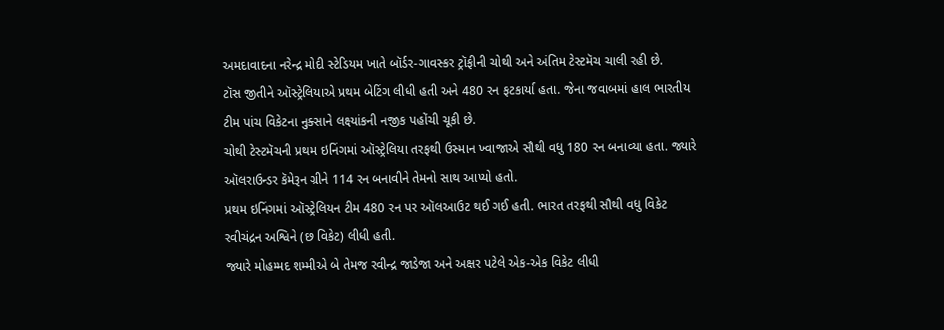અમદાવાદના નરેન્દ્ર મોદી સ્ટેડિયમ ખાતે બૉર્ડર-ગાવસ્કર ટ્રૉફીની ચોથી અને અંતિમ ટેસ્ટમૅચ ચાલી રહી છે.
ટૉસ જીતીને ઑસ્ટ્રેલિયાએ પ્રથમ બેટિંગ લીધી હતી અને 480 રન ફટકાર્યા હતા. જેના જવાબમાં હાલ ભારતીય ટીમ પાંચ વિકેટના નુક્સાને લક્ષ્યાંકની નજીક પહોંચી ચૂકી છે.
ચોથી ટેસ્ટમૅચની પ્રથમ ઇનિંગમાં ઑસ્ટ્રેલિયા તરફથી ઉસ્માન ખ્વાજાએ સૌથી વધુ 180 રન બનાવ્યા હતા. જ્યારે ઑલરાઉન્ડર કૅમેરૂન ગ્રીને 114 રન બનાવીને તેમનો સાથ આપ્યો હતો.
પ્રથમ ઇનિંગમાં ઑસ્ટ્રેલિયન ટીમ 480 રન પર ઑલઆઉટ થઈ ગઈ હતી. ભારત તરફથી સૌથી વધુ વિકેટ રવીચંદ્રન અશ્વિને (છ વિકેટ) લીધી હતી.
જ્યારે મોહમ્મદ શમ્મીએ બે તેમજ રવીન્દ્ર જાડેજા અને અક્ષર પટેલે એક-એક વિકેટ લીધી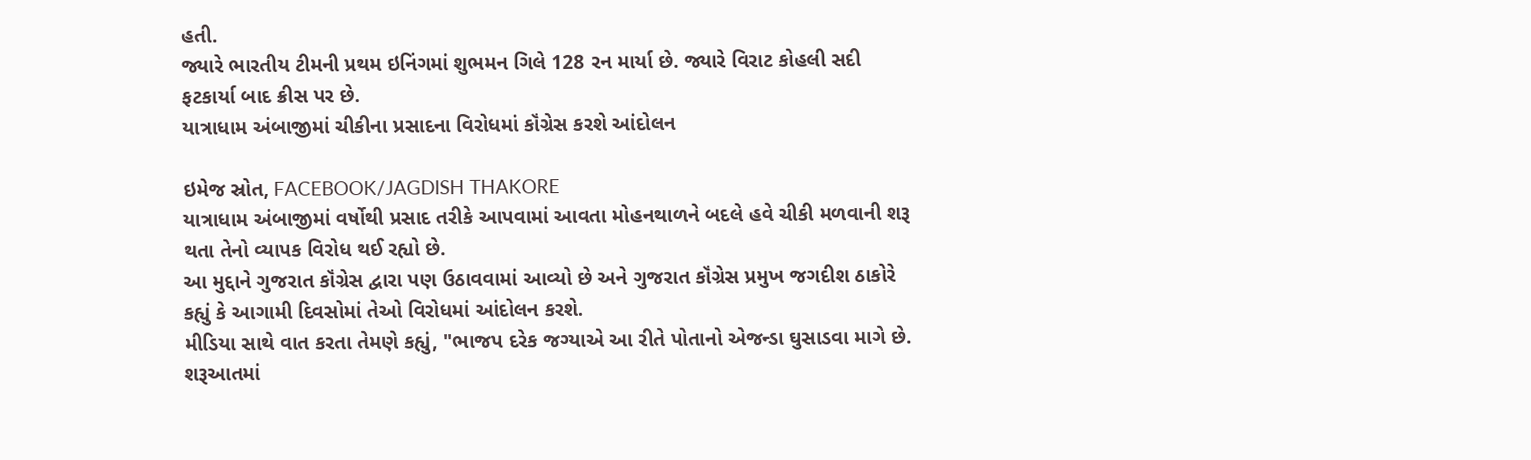હતી.
જ્યારે ભારતીય ટીમની પ્રથમ ઇનિંગમાં શુભમન ગિલે 128 રન માર્યા છે. જ્યારે વિરાટ કોહલી સદી ફટકાર્યા બાદ ક્રીસ પર છે.
યાત્રાધામ અંબાજીમાં ચીકીના પ્રસાદના વિરોધમાં કૉંગ્રેસ કરશે આંદોલન

ઇમેજ સ્રોત, FACEBOOK/JAGDISH THAKORE
યાત્રાધામ અંબાજીમાં વર્ષોથી પ્રસાદ તરીકે આપવામાં આવતા મોહનથાળને બદલે હવે ચીકી મળવાની શરૂ થતા તેનો વ્યાપક વિરોધ થઈ રહ્યો છે.
આ મુદ્દાને ગુજરાત કૉંગ્રેસ દ્વારા પણ ઉઠાવવામાં આવ્યો છે અને ગુજરાત કૉંગ્રેસ પ્રમુખ જગદીશ ઠાકોરે કહ્યું કે આગામી દિવસોમાં તેઓ વિરોધમાં આંદોલન કરશે.
મીડિયા સાથે વાત કરતા તેમણે કહ્યું, "ભાજપ દરેક જગ્યાએ આ રીતે પોતાનો એજન્ડા ઘુસાડવા માગે છે. શરૂઆતમાં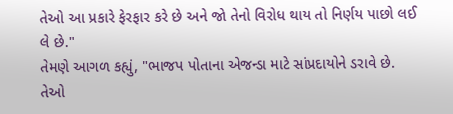તેઓ આ પ્રકારે ફેરફાર કરે છે અને જો તેનો વિરોધ થાય તો નિર્ણય પાછો લઈ લે છે."
તેમણે આગળ કહ્યું, "ભાજપ પોતાના એજન્ડા માટે સાંપ્રદાયોને ડરાવે છે. તેઓ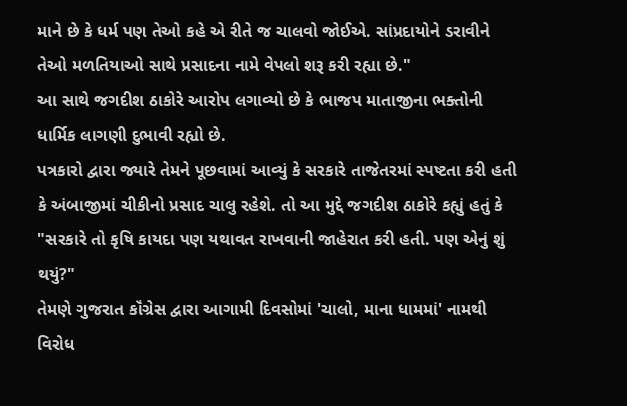માને છે કે ધર્મ પણ તેઓ કહે એ રીતે જ ચાલવો જોઈએ. સાંપ્રદાયોને ડરાવીને તેઓ મળતિયાઓ સાથે પ્રસાદના નામે વેપલો શરૂ કરી રહ્યા છે."
આ સાથે જગદીશ ઠાકોરે આરોપ લગાવ્યો છે કે ભાજપ માતાજીના ભક્તોની ધાર્મિક લાગણી દુભાવી રહ્યો છે.
પત્રકારો દ્વારા જ્યારે તેમને પૂછવામાં આવ્યું કે સરકારે તાજેતરમાં સ્પષ્ટતા કરી હતી કે અંબાજીમાં ચીકીનો પ્રસાદ ચાલુ રહેશે. તો આ મુદ્દે જગદીશ ઠાકોરે કહ્યું હતું કે "સરકારે તો કૃષિ કાયદા પણ યથાવત રાખવાની જાહેરાત કરી હતી. પણ એનું શું થયું?"
તેમણે ગુજરાત કૉંગ્રેસ દ્વારા આગામી દિવસોમાં 'ચાલો, માના ધામમાં' નામથી વિરોધ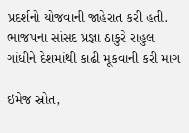પ્રદર્શનો યોજવાની જાહેરાત કરી હતી.
ભાજપના સાંસદ પ્રજ્ઞા ઠાકુરે રાહુલ ગાંધીને દેશમાંથી કાઢી મૂકવાની કરી માગ

ઇમેજ સ્રોત,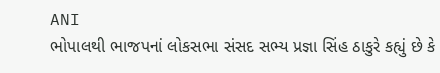ANI
ભોપાલથી ભાજપનાં લોકસભા સંસદ સભ્ય પ્રજ્ઞા સિંહ ઠાકુરે કહ્યું છે કે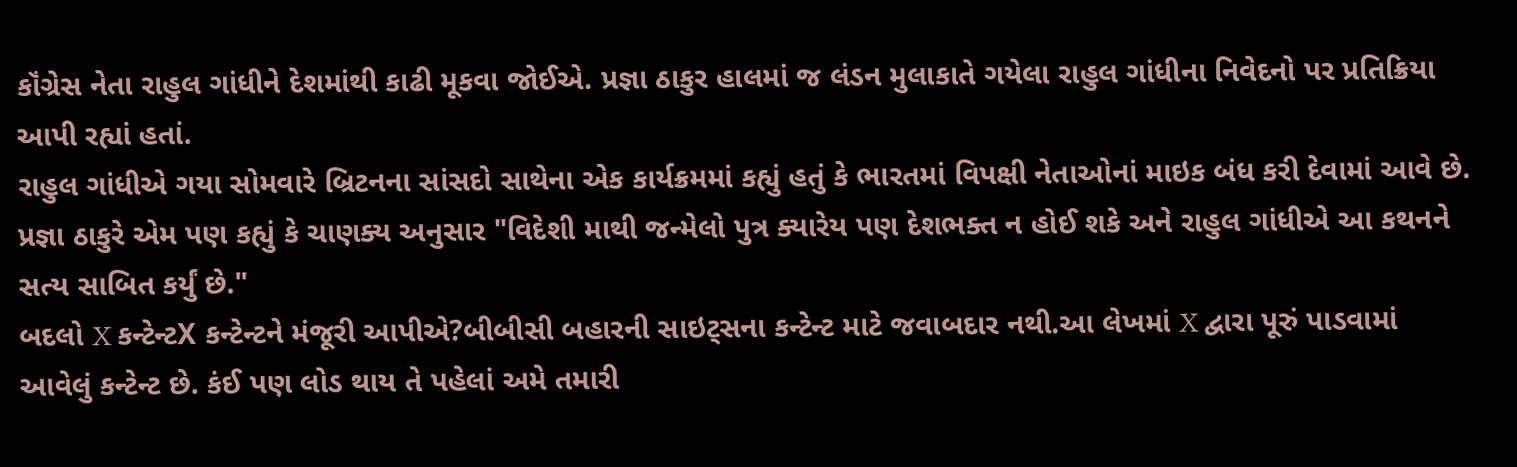કૉંગ્રેસ નેતા રાહુલ ગાંધીને દેશમાંથી કાઢી મૂકવા જોઈએ. પ્રજ્ઞા ઠાકુર હાલમાં જ લંડન મુલાકાતે ગયેલા રાહુલ ગાંધીના નિવેદનો પર પ્રતિક્રિયા આપી રહ્યાં હતાં.
રાહુલ ગાંધીએ ગયા સોમવારે બ્રિટનના સાંસદો સાથેના એક કાર્યક્રમમાં કહ્યું હતું કે ભારતમાં વિપક્ષી નેતાઓનાં માઇક બંધ કરી દેવામાં આવે છે.
પ્રજ્ઞા ઠાકુરે એમ પણ કહ્યું કે ચાણક્ય અનુસાર "વિદેશી માથી જન્મેલો પુત્ર ક્યારેય પણ દેશભક્ત ન હોઈ શકે અને રાહુલ ગાંધીએ આ કથનને સત્ય સાબિત કર્યું છે."
બદલો X કન્ટેન્ટX કન્ટેન્ટને મંજૂરી આપીએ?બીબીસી બહારની સાઇટ્સના કન્ટેન્ટ માટે જવાબદાર નથી.આ લેખમાં X દ્વારા પૂરું પાડવામાં આવેલું કન્ટેન્ટ છે. કંઈ પણ લોડ થાય તે પહેલાં અમે તમારી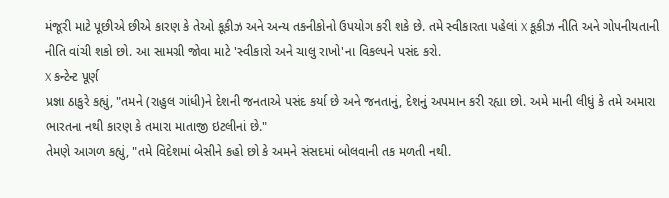મંજૂરી માટે પૂછીએ છીએ કારણ કે તેઓ કૂકીઝ અને અન્ય તકનીકોનો ઉપયોગ કરી શકે છે. તમે સ્વીકારતા પહેલાં X કૂકીઝ નીતિ અને ગોપનીયતાની નીતિ વાંચી શકો છો. આ સામગ્રી જોવા માટે 'સ્વીકારો અને ચાલુ રાખો'ના વિકલ્પને પસંદ કરો.
X કન્ટેન્ટ પૂર્ણ
પ્રજ્ઞા ઠાકુરે કહ્યું, "તમને (રાહુલ ગાંધી)ને દેશની જનતાએ પસંદ કર્યા છે અને જનતાનું, દેશનું અપમાન કરી રહ્યા છો. અમે માની લીધું કે તમે અમારા ભારતના નથી કારણ કે તમારા માતાજી ઇટલીનાં છે."
તેમણે આગળ કહ્યું, "તમે વિદેશમાં બેસીને કહો છો કે અમને સંસદમાં બોલવાની તક મળતી નથી.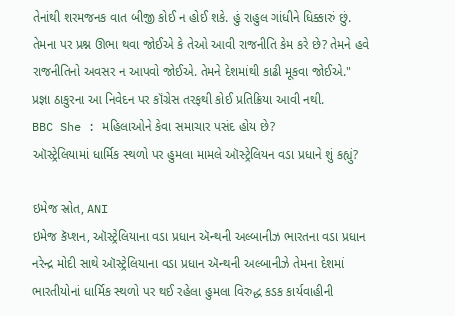તેનાંથી શરમજનક વાત બીજી કોઈ ન હોઈ શકે. હું રાહુલ ગાંધીને ધિક્કારું છું. તેમના પર પ્રશ્ન ઊભા થવા જોઈએ કે તેઓ આવી રાજનીતિ કેમ કરે છે? તેમને હવે રાજનીતિનો અવસર ન આપવો જોઈએ. તેમને દેશમાંથી કાઢી મૂકવા જોઈએ."
પ્રજ્ઞા ઠાકુરના આ નિવેદન પર કૉંગ્રેસ તરફથી કોઈ પ્રતિક્રિયા આવી નથી.
BBC She : મહિલાઓને કેવા સમાચાર પસંદ હોય છે?
ઑસ્ટ્રેલિયામાં ધાર્મિક સ્થળો પર હુમલા મામલે ઑસ્ટ્રેલિયન વડા પ્રધાને શું કહ્યું?

ઇમેજ સ્રોત, ANI
ઇમેજ કૅપ્શન, ઑસ્ટ્રેલિયાના વડા પ્રધાન ઍન્થની અલ્બાનીઝ ભારતના વડા પ્રધાન નરેન્દ્ર મોદી સાથે ઑસ્ટ્રેલિયાના વડા પ્રધાન ઍન્થની અલ્બાનીઝે તેમના દેશમાં ભારતીયોનાં ધાર્મિક સ્થળો પર થઈ રહેલા હુમલા વિરુદ્ધ કડક કાર્યવાહીની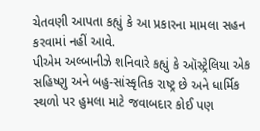ચેતવણી આપતા કહ્યું કે આ પ્રકારના મામલા સહન કરવામાં નહીં આવે.
પીએમ અલ્બાનીઝે શનિવારે કહ્યું કે ઑસ્ટ્રેલિયા એક સહિષ્ણુ અને બહુ-સાંસ્કૃતિક રાષ્ટ્ર છે અને ધાર્મિક સ્થળો પર હુમલા માટે જવાબદાર કોઈ પણ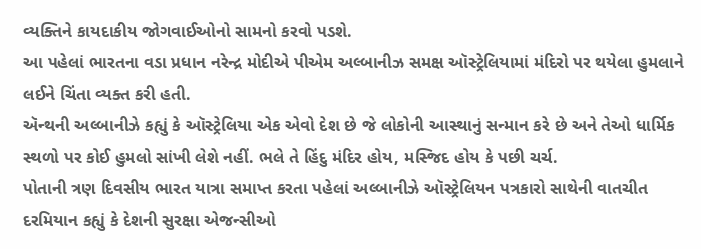વ્યક્તિને કાયદાકીય જોગવાઈઓનો સામનો કરવો પડશે.
આ પહેલાં ભારતના વડા પ્રધાન નરેન્દ્ર મોદીએ પીએમ અલ્બાનીઝ સમક્ષ ઑસ્ટ્રેલિયામાં મંદિરો પર થયેલા હુમલાને લઈને ચિંતા વ્યક્ત કરી હતી.
ઍન્થની અલ્બાનીઝે કહ્યું કે ઑસ્ટ્રેલિયા એક એવો દેશ છે જે લોકોની આસ્થાનું સન્માન કરે છે અને તેઓ ધાર્મિક સ્થળો પર કોઈ હુમલો સાંખી લેશે નહીં. ભલે તે હિંદુ મંદિર હોય, મસ્જિદ હોય કે પછી ચર્ચ.
પોતાની ત્રણ દિવસીય ભારત યાત્રા સમાપ્ત કરતા પહેલાં અલ્બાનીઝે ઑસ્ટ્રેલિયન પત્રકારો સાથેની વાતચીત દરમિયાન કહ્યું કે દેશની સુરક્ષા એજન્સીઓ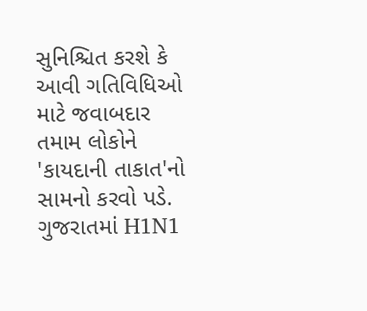સુનિશ્ચિત કરશે કે આવી ગતિવિધિઓ માટે જવાબદાર તમામ લોકોને 'કાયદાની તાકાત'નો સામનો કરવો પડે.
ગુજરાતમાં H1N1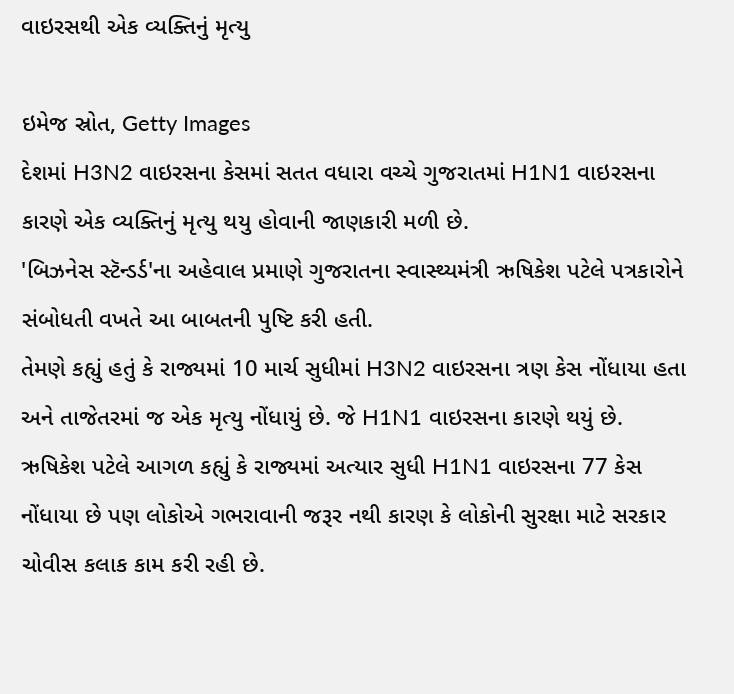વાઇરસથી એક વ્યક્તિનું મૃત્યુ

ઇમેજ સ્રોત, Getty Images
દેશમાં H3N2 વાઇરસના કેસમાં સતત વધારા વચ્ચે ગુજરાતમાં H1N1 વાઇરસના કારણે એક વ્યક્તિનું મૃત્યુ થયુ હોવાની જાણકારી મળી છે.
'બિઝનેસ સ્ટૅન્ડર્ડ'ના અહેવાલ પ્રમાણે ગુજરાતના સ્વાસ્થ્યમંત્રી ઋષિકેશ પટેલે પત્રકારોને સંબોધતી વખતે આ બાબતની પુષ્ટિ કરી હતી.
તેમણે કહ્યું હતું કે રાજ્યમાં 10 માર્ચ સુધીમાં H3N2 વાઇરસના ત્રણ કેસ નોંધાયા હતા અને તાજેતરમાં જ એક મૃત્યુ નોંધાયું છે. જે H1N1 વાઇરસના કારણે થયું છે.
ઋષિકેશ પટેલે આગળ કહ્યું કે રાજ્યમાં અત્યાર સુધી H1N1 વાઇરસના 77 કેસ નોંધાયા છે પણ લોકોએ ગભરાવાની જરૂર નથી કારણ કે લોકોની સુરક્ષા માટે સરકાર ચોવીસ કલાક કામ કરી રહી છે.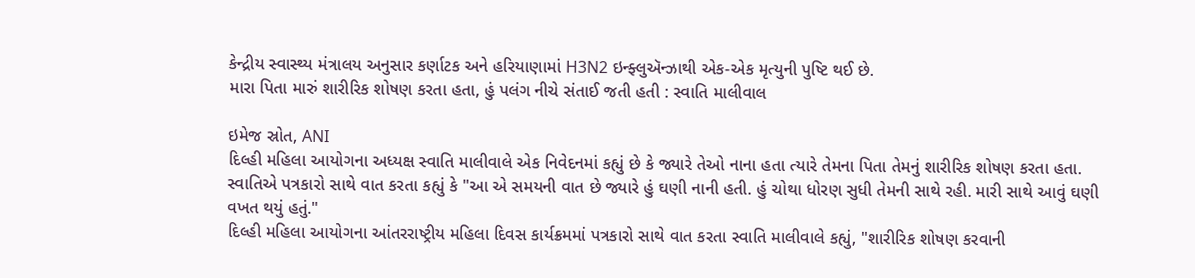કેન્દ્રીય સ્વાસ્થ્ય મંત્રાલય અનુસાર કર્ણાટક અને હરિયાણામાં H3N2 ઇન્ફ્લુઍન્ઝાથી એક-એક મૃત્યુની પુષ્ટિ થઈ છે.
મારા પિતા મારું શારીરિક શોષણ કરતા હતા, હું પલંગ નીચે સંતાઈ જતી હતી : સ્વાતિ માલીવાલ

ઇમેજ સ્રોત, ANI
દિલ્હી મહિલા આયોગના અધ્યક્ષ સ્વાતિ માલીવાલે એક નિવેદનમાં કહ્યું છે કે જ્યારે તેઓ નાના હતા ત્યારે તેમના પિતા તેમનું શારીરિક શોષણ કરતા હતા.
સ્વાતિએ પત્રકારો સાથે વાત કરતા કહ્યું કે "આ એ સમયની વાત છે જ્યારે હું ઘણી નાની હતી. હું ચોથા ધોરણ સુધી તેમની સાથે રહી. મારી સાથે આવું ઘણી વખત થયું હતું."
દિલ્હી મહિલા આયોગના આંતરરાષ્ટ્રીય મહિલા દિવસ કાર્યક્રમમાં પત્રકારો સાથે વાત કરતા સ્વાતિ માલીવાલે કહ્યું, "શારીરિક શોષણ કરવાની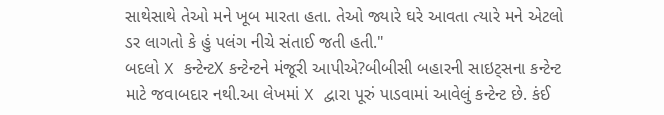સાથેસાથે તેઓ મને ખૂબ મારતા હતા. તેઓ જ્યારે ઘરે આવતા ત્યારે મને એટલો ડર લાગતો કે હું પલંગ નીચે સંતાઈ જતી હતી."
બદલો X કન્ટેન્ટX કન્ટેન્ટને મંજૂરી આપીએ?બીબીસી બહારની સાઇટ્સના કન્ટેન્ટ માટે જવાબદાર નથી.આ લેખમાં X દ્વારા પૂરું પાડવામાં આવેલું કન્ટેન્ટ છે. કંઈ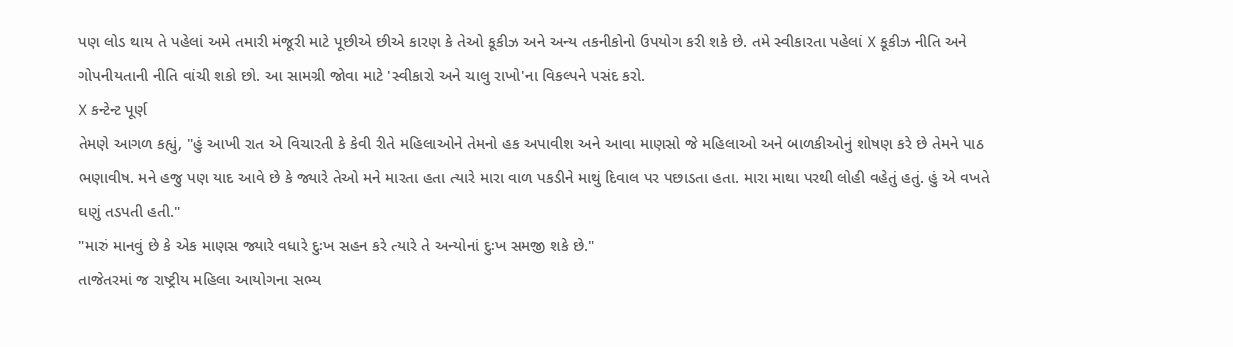પણ લોડ થાય તે પહેલાં અમે તમારી મંજૂરી માટે પૂછીએ છીએ કારણ કે તેઓ કૂકીઝ અને અન્ય તકનીકોનો ઉપયોગ કરી શકે છે. તમે સ્વીકારતા પહેલાં X કૂકીઝ નીતિ અને ગોપનીયતાની નીતિ વાંચી શકો છો. આ સામગ્રી જોવા માટે 'સ્વીકારો અને ચાલુ રાખો'ના વિકલ્પને પસંદ કરો.
X કન્ટેન્ટ પૂર્ણ
તેમણે આગળ કહ્યું, "હું આખી રાત એ વિચારતી કે કેવી રીતે મહિલાઓને તેમનો હક અપાવીશ અને આવા માણસો જે મહિલાઓ અને બાળકીઓનું શોષણ કરે છે તેમને પાઠ ભણાવીષ. મને હજુ પણ યાદ આવે છે કે જ્યારે તેઓ મને મારતા હતા ત્યારે મારા વાળ પકડીને માથું દિવાલ પર પછાડતા હતા. મારા માથા પરથી લોહી વહેતું હતું. હું એ વખતે ઘણું તડપતી હતી."
"મારું માનવું છે કે એક માણસ જ્યારે વધારે દુઃખ સહન કરે ત્યારે તે અન્યોનાં દુઃખ સમજી શકે છે."
તાજેતરમાં જ રાષ્ટ્રીય મહિલા આયોગના સભ્ય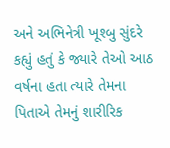અને અભિનેત્રી ખૂશ્બુ સુંદરે કહ્યું હતું કે જ્યારે તેઓ આઠ વર્ષના હતા ત્યારે તેમના પિતાએ તેમનું શારીરિક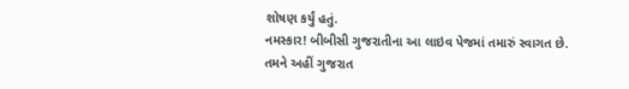શોષણ કર્યું હતું.
નમસ્કાર! બીબીસી ગુજરાતીના આ લાઇવ પેજમાં તમારું સ્વાગત છે.
તમને અહીં ગુજરાત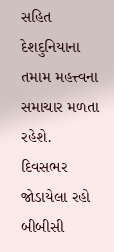સહિત દેશદુનિયાના તમામ મહત્ત્વના સમાચાર મળતા રહેશે.
દિવસભર જોડાયેલા રહો બીબીસી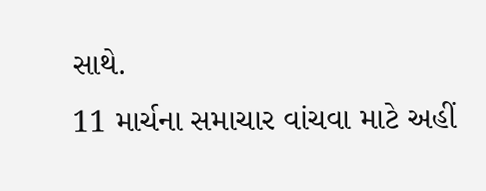સાથે.
11 માર્ચના સમાચાર વાંચવા માટે અહીં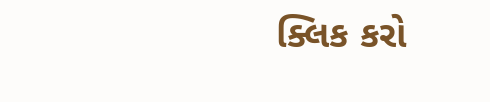ક્લિક કરો